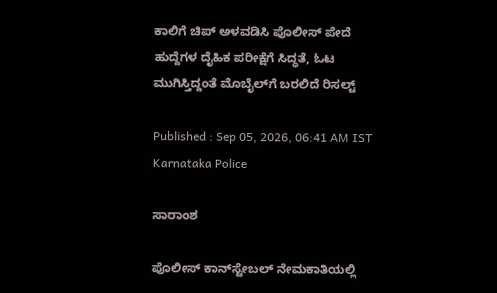ಕಾಲಿಗೆ ಚಿಪ್‌ ಅಳವಡಿಸಿ ಪೊಲೀಸ್‌ ಪೇದೆ ಹುದ್ದೆಗಳ ದೈಹಿಕ ಪರೀಕ್ಷೆಗೆ ಸಿದ್ಧತೆ, ಓಟ ಮುಗಿಸ್ತಿದ್ದಂತೆ ಮೊಬೈಲ್‌ಗೆ ಬರಲಿದೆ ರಿಸಲ್ಟ್‌

Published : Sep 05, 2026, 06:41 AM IST
Karnataka Police

ಸಾರಾಂಶ

ಪೊಲೀಸ್ ಕಾನ್‌ಸ್ಟೇಬಲ್‌ ನೇಮಕಾತಿಯಲ್ಲಿ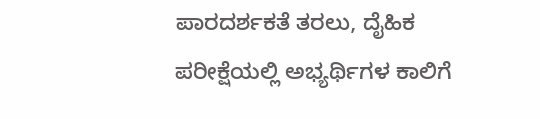ಪಾರದರ್ಶಕತೆ ತರಲು, ದೈಹಿಕ ಪರೀಕ್ಷೆಯಲ್ಲಿ ಅಭ್ಯರ್ಥಿಗಳ ಕಾಲಿಗೆ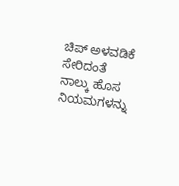ಚಿಪ್ ಅಳವಡಿಕೆ ಸೇರಿದಂತೆ ನಾಲ್ಕು ಹೊಸ ನಿಯಮಗಳನ್ನು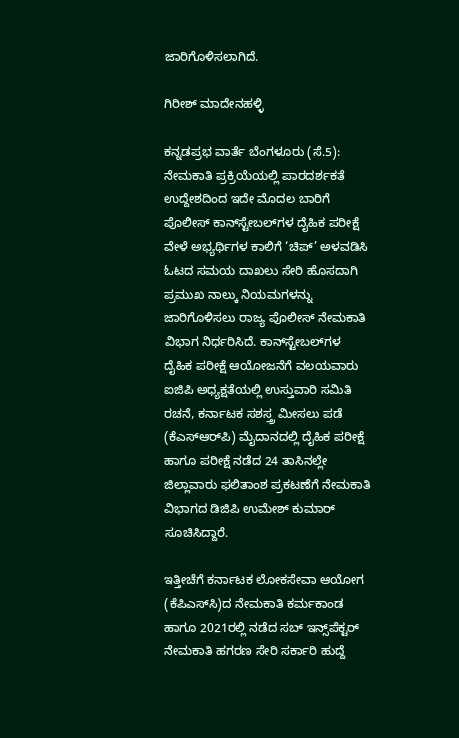ಜಾರಿಗೊಳಿಸಲಾಗಿದೆ.

ಗಿರೀಶ್ ಮಾದೇನಹಳ್ಳಿ

ಕನ್ನಡಪ್ರಭ ವಾರ್ತೆ ಬೆಂಗಳೂರು (ಸೆ.5): ನೇಮಕಾತಿ ಪ್ರಕ್ರಿಯೆಯಲ್ಲಿ ಪಾರದರ್ಶಕತೆ ಉದ್ದೇಶದಿಂದ ಇದೇ ಮೊದಲ ಬಾರಿಗೆ ಪೊಲೀಸ್ ಕಾನ್‌ಸ್ಟೇಬಲ್‌ಗಳ ದೈಹಿಕ ಪರೀಕ್ಷೆ ವೇಳೆ ಅಭ್ಯರ್ಥಿಗಳ ಕಾಲಿಗೆ ‘ಚಿಪ್‌’ ಅಳವಡಿಸಿ ಓಟದ ಸಮಯ ದಾಖಲು ಸೇರಿ ಹೊಸದಾಗಿ ಪ್ರಮುಖ ನಾಲ್ಕು ನಿಯಮಗಳನ್ನು ಜಾರಿಗೊಳಿಸಲು ರಾಜ್ಯ ಪೊಲೀಸ್ ನೇಮಕಾತಿ ವಿಭಾಗ ನಿರ್ಧರಿಸಿದೆ. ಕಾನ್‌ಸ್ಟೇಬಲ್‌ಗಳ ದೈಹಿಕ ಪರೀಕ್ಷೆ ಆಯೋಜನೆಗೆ ವಲಯವಾರು ಐಜಿಪಿ ಅಧ್ಯಕ್ಷತೆಯಲ್ಲಿ ಉಸ್ತುವಾರಿ ಸಮಿತಿ ರಚನೆ, ಕರ್ನಾಟಕ ಸಶಸ್ತ್ರ ಮೀಸಲು ಪಡೆ (ಕೆಎಸ್‌ಆರ್‌ಪಿ) ಮೈದಾನದಲ್ಲಿ ದೈಹಿಕ ಪರೀಕ್ಷೆ ಹಾಗೂ ಪರೀಕ್ಷೆ ನಡೆದ 24 ತಾಸಿನಲ್ಲೇ ಜಿಲ್ಲಾವಾರು ಫಲಿತಾಂಶ ಪ್ರಕಟಣೆಗೆ ನೇಮಕಾತಿ ವಿಭಾಗದ ಡಿಜಿಪಿ ಉಮೇಶ್ ಕುಮಾರ್ ಸೂಚಿಸಿದ್ದಾರೆ.

ಇತ್ತೀಚೆಗೆ ಕರ್ನಾಟಕ ಲೋಕಸೇವಾ ಆಯೋಗ (ಕೆಪಿಎಸ್‌ಸಿ)ದ ನೇಮಕಾತಿ ಕರ್ಮಕಾಂಡ ಹಾಗೂ 2021ರಲ್ಲಿ ನಡೆದ ಸಬ್ ಇನ್ಸ್‌ಪೆಕ್ಟರ್ ನೇಮಕಾತಿ ಹಗರಣ ಸೇರಿ ಸರ್ಕಾರಿ ಹುದ್ದೆ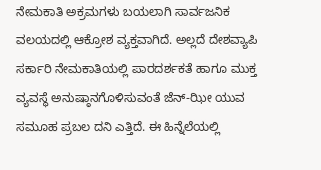ನೇಮಕಾತಿ ಅಕ್ರಮಗಳು ಬಯಲಾಗಿ ಸಾರ್ವಜನಿಕ ವಲಯದಲ್ಲಿ ಆಕ್ರೋಶ ವ್ಯಕ್ತವಾಗಿದೆ. ಅಲ್ಲದೆ ದೇಶವ್ಯಾಪಿ ಸರ್ಕಾರಿ ನೇಮಕಾತಿಯಲ್ಲಿ ಪಾರದರ್ಶಕತೆ ಹಾಗೂ ಮುಕ್ತ ವ್ಯವಸ್ಥೆ ಅನುಷ್ಠಾನಗೊಳಿಸುವಂತೆ ಜೆನ್‌-ಝೀ ಯುವ ಸಮೂಹ ಪ್ರಬಲ ದನಿ ಎತ್ತಿದೆ. ಈ ಹಿನ್ನೆಲೆಯಲ್ಲಿ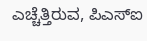ಎಚ್ಚೆತ್ತಿರುವ, ಪಿಎಸ್ಐ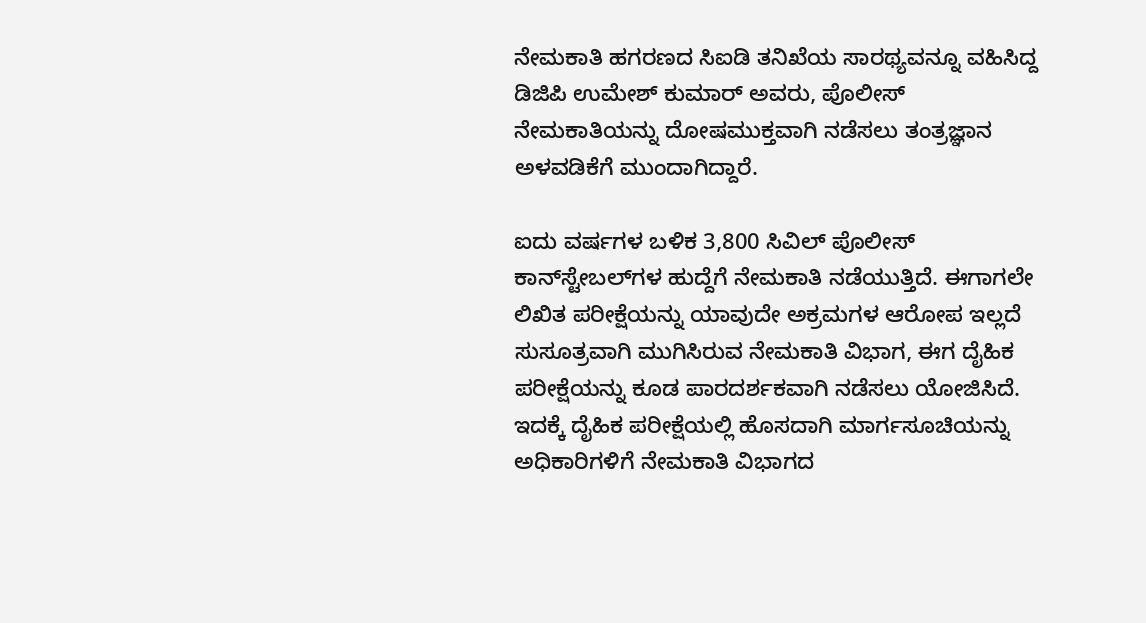ನೇಮಕಾತಿ ಹಗರಣದ ಸಿಐಡಿ ತನಿಖೆಯ ಸಾರಥ್ಯವನ್ನೂ ವಹಿಸಿದ್ದ ಡಿಜಿಪಿ ಉಮೇಶ್ ಕುಮಾರ್ ಅ‍ವರು, ಪೊಲೀಸ್ ನೇಮಕಾತಿಯನ್ನು ದೋಷಮುಕ್ತವಾಗಿ ನಡೆಸಲು ತಂತ್ರಜ್ಞಾನ ಅಳವಡಿಕೆಗೆ ಮುಂದಾಗಿದ್ದಾರೆ.

ಐದು ವರ್ಷಗಳ ಬಳಿಕ 3,800 ಸಿವಿಲ್ ಪೊಲೀಸ್ ಕಾನ್‌ಸ್ಟೇಬಲ್‌ಗಳ ಹುದ್ದೆಗೆ ನೇಮಕಾತಿ ನಡೆಯುತ್ತಿದೆ. ಈಗಾಗಲೇ ಲಿಖಿತ ಪರೀಕ್ಷೆಯನ್ನು ಯಾವುದೇ ಅಕ್ರಮಗಳ ಆರೋಪ ಇಲ್ಲದೆ ಸುಸೂತ್ರವಾಗಿ ಮುಗಿಸಿರುವ ನೇಮಕಾತಿ ವಿಭಾಗ, ಈಗ ದೈಹಿಕ ಪರೀಕ್ಷೆಯನ್ನು ಕೂಡ ಪಾರದರ್ಶಕವಾಗಿ ನಡೆಸಲು ಯೋಜಿಸಿದೆ. ಇದಕ್ಕೆ ದೈಹಿಕ ಪರೀಕ್ಷೆಯಲ್ಲಿ ಹೊಸದಾಗಿ ಮಾರ್ಗಸೂಚಿಯನ್ನು ಅಧಿಕಾರಿಗಳಿಗೆ ನೇಮಕಾತಿ ವಿಭಾಗದ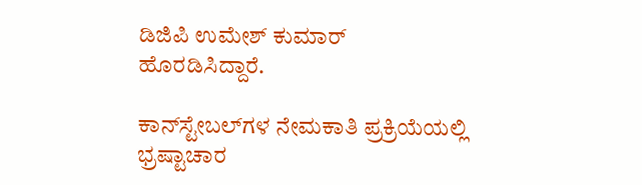ಡಿಜಿಪಿ ಉಮೇಶ್ ಕುಮಾರ್ ಹೊರಡಿಸಿದ್ದಾರೆ.

ಕಾನ್‌ಸ್ಟೇಬಲ್‌ಗಳ ನೇಮಕಾತಿ ಪ್ರಕ್ರಿಯೆಯಲ್ಲಿ ಭ್ರಷ್ಟಾಚಾರ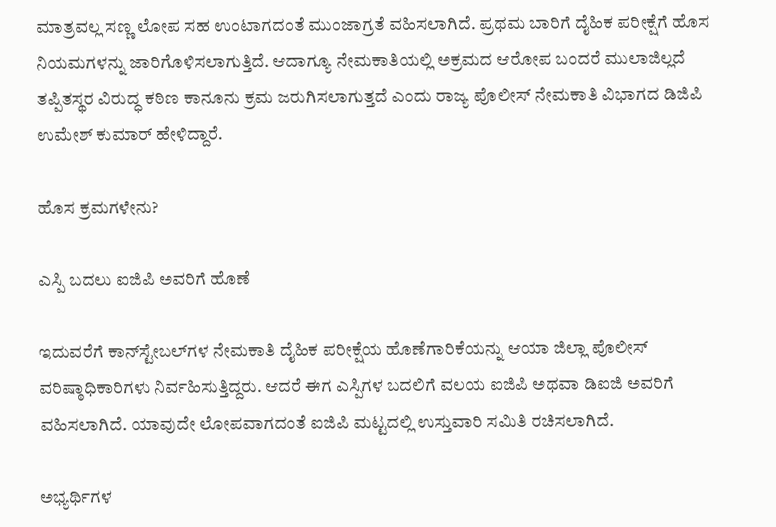ಮಾತ್ರವಲ್ಲ ಸಣ್ಣ ಲೋಪ ಸಹ ಉಂಟಾಗದಂತೆ ಮುಂಜಾಗ್ರತೆ ವಹಿಸಲಾಗಿದೆ. ಪ್ರಥಮ ಬಾರಿಗೆ ದೈಹಿಕ ಪರೀಕ್ಷೆಗೆ ಹೊಸ ನಿಯಮಗಳನ್ನು ಜಾರಿಗೊಳಿಸಲಾಗುತ್ತಿದೆ. ಆದಾಗ್ಯೂ ನೇಮಕಾತಿಯಲ್ಲಿ ಅಕ್ರಮದ ಆರೋಪ ಬಂದರೆ ಮುಲಾಜಿಲ್ಲದೆ ತಪ್ಪಿತಸ್ಥರ ವಿರುದ್ಧ ಕಠಿಣ ಕಾನೂನು ಕ್ರಮ ಜರುಗಿಸಲಾಗುತ್ತದೆ ಎಂದು ರಾಜ್ಯ ಪೊಲೀಸ್ ನೇಮಕಾತಿ ವಿಭಾಗದ ಡಿಜಿಪಿ ಉಮೇಶ್ ಕುಮಾರ್ ಹೇಳಿದ್ದಾರೆ.

ಹೊಸ ಕ್ರಮಗಳೇನು?

ಎಸ್ಪಿ ಬದಲು ಐಜಿಪಿ ಅವರಿಗೆ ಹೊಣೆ

ಇದುವರೆಗೆ ಕಾನ್‌ಸ್ಟೇಬಲ್‌ಗಳ ನೇಮಕಾತಿ ದೈಹಿಕ ಪರೀಕ್ಷೆಯ ಹೊಣೆಗಾರಿಕೆಯನ್ನು ಆಯಾ ಜಿಲ್ಲಾ ಪೊಲೀಸ್ ವರಿಷ್ಠಾಧಿಕಾರಿಗಳು ನಿರ್ವಹಿಸುತ್ತಿದ್ದರು. ಆದರೆ ಈಗ ಎಸ್ಪಿಗಳ ಬದಲಿಗೆ ವಲಯ ಐಜಿಪಿ ಅಥವಾ ಡಿಐಜಿ ಅವರಿಗೆ ವಹಿಸಲಾಗಿದೆ. ಯಾವುದೇ ಲೋಪವಾಗದಂತೆ ಐಜಿಪಿ ಮಟ್ಟದಲ್ಲಿ ಉಸ್ತುವಾರಿ ಸಮಿತಿ ರಚಿಸಲಾಗಿದೆ.

ಅಭ್ಯರ್ಥಿಗಳ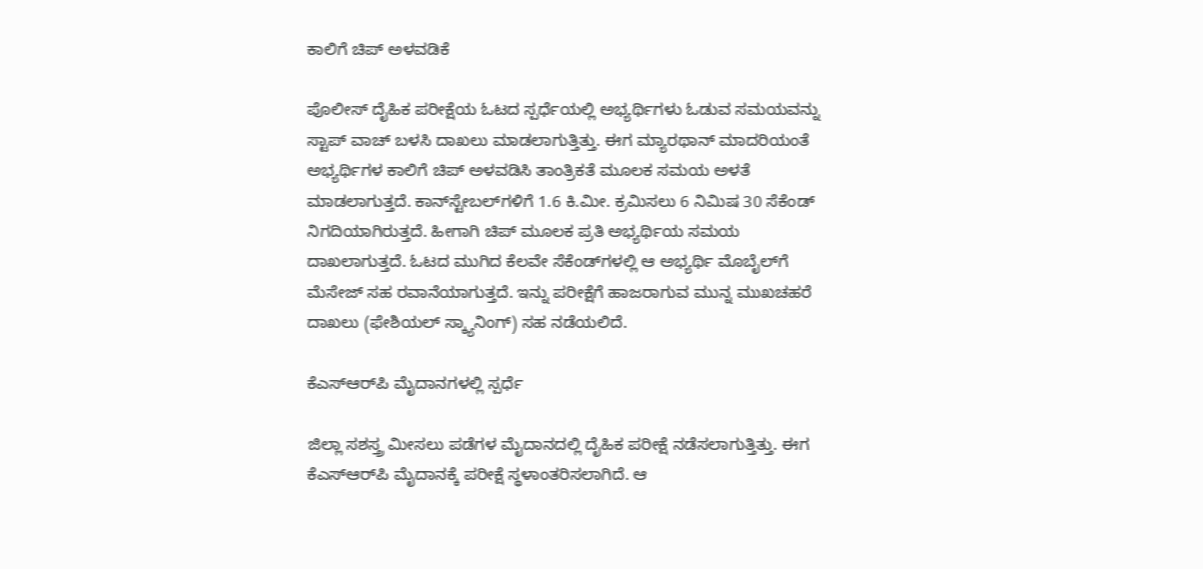ಕಾಲಿಗೆ ಚಿಪ್ ಅಳವಡಿಕೆ

ಪೊಲೀಸ್ ದೈಹಿಕ ಪರೀಕ್ಷೆಯ ಓಟದ ಸ್ಪರ್ಧೆಯಲ್ಲಿ ಅಭ್ಯರ್ಥಿಗಳು ಓಡುವ ಸಮಯವನ್ನು ಸ್ಟಾಪ್ ವಾಚ್‌ ಬಳಸಿ ದಾಖಲು ಮಾಡಲಾಗುತ್ತಿತ್ತು. ಈಗ ಮ್ಯಾರಥಾನ್‌ ಮಾದರಿಯಂತೆ ಅಭ್ಯರ್ಥಿಗಳ ಕಾಲಿಗೆ ಚಿಪ್‌ ಅಳವಡಿಸಿ ತಾಂತ್ರಿಕತೆ ಮೂಲಕ ಸಮಯ ಅಳತೆ ಮಾಡಲಾಗುತ್ತದೆ. ಕಾನ್‌ಸ್ಟೇಬಲ್‌ಗಳಿಗೆ 1.6 ಕಿ.ಮೀ. ಕ್ರಮಿಸಲು 6 ನಿಮಿಷ 30 ಸೆಕೆಂಡ್‌ ನಿಗದಿಯಾಗಿರುತ್ತದೆ. ಹೀಗಾಗಿ ಚಿಪ್ ಮೂಲಕ ಪ್ರತಿ ಅಭ್ಯರ್ಥಿಯ ಸಮಯ ದಾಖಲಾಗುತ್ತದೆ. ಓಟದ ಮುಗಿದ ಕೆಲವೇ ಸೆಕೆಂಡ್‌ಗಳಲ್ಲಿ ಆ ಅಭ್ಯರ್ಥಿ ಮೊಬೈಲ್‌ಗೆ ಮೆಸೇಜ್ ಸಹ ರವಾನೆಯಾಗುತ್ತದೆ. ಇನ್ನು ಪರೀಕ್ಷೆಗೆ ಹಾಜರಾಗುವ ಮುನ್ನ ಮುಖಚಹರೆ ದಾಖಲು (ಫೇಶಿಯಲ್ ಸ್ಕ್ಯಾನಿಂಗ್‌) ಸಹ ನಡೆಯಲಿದೆ.

ಕೆಎಸ್‌ಆರ್‌ಪಿ ಮೈದಾನಗಳಲ್ಲಿ ಸ್ಪರ್ಧೆ

ಜಿಲ್ಲಾ ಸಶಸ್ತ್ರ ಮೀಸಲು ಪಡೆಗಳ ಮೈದಾನದಲ್ಲಿ ದೈಹಿಕ ಪರೀಕ್ಷೆ ನಡೆಸಲಾಗುತ್ತಿತ್ತು. ಈಗ ಕೆಎಸ್‌ಆರ್‌ಪಿ ಮೈದಾನಕ್ಕೆ ಪರೀಕ್ಷೆ ಸ್ಥಳಾಂತರಿಸಲಾಗಿದೆ. ಆ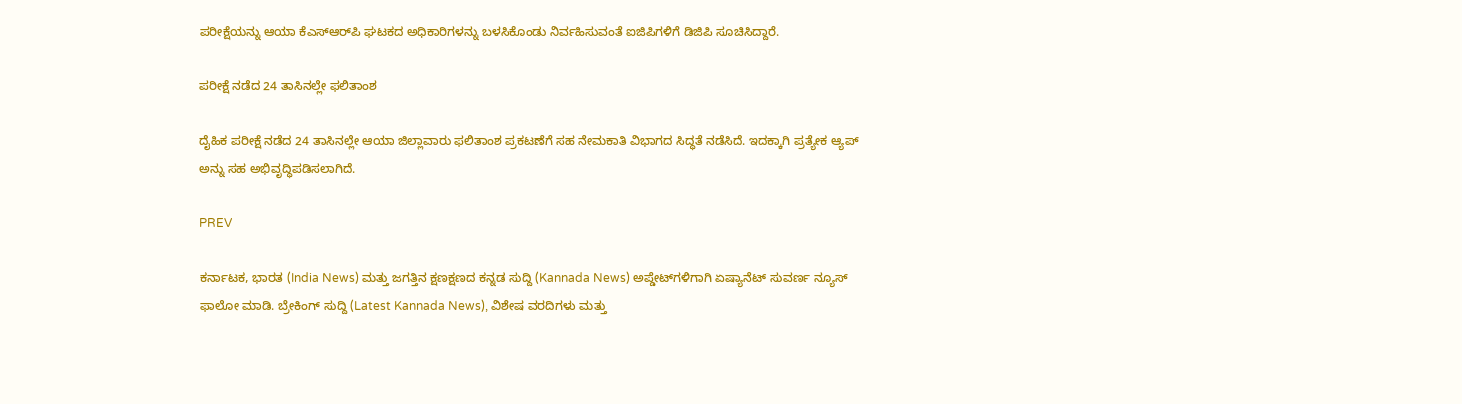ಪರೀಕ್ಷೆಯನ್ನು ಆಯಾ ಕೆಎಸ್‌ಆರ್‌ಪಿ ಘಟಕದ ಅಧಿಕಾರಿಗಳನ್ನು ಬಳಸಿಕೊಂಡು ನಿರ್ವಹಿಸುವಂತೆ ಐಜಿಪಿಗಳಿಗೆ ಡಿಜಿಪಿ ಸೂಚಿಸಿದ್ದಾರೆ.

ಪರೀಕ್ಷೆ ನಡೆದ 24 ತಾಸಿನಲ್ಲೇ ಫಲಿತಾಂಶ

ದೈಹಿಕ ಪರೀಕ್ಷೆ ನಡೆದ 24 ತಾಸಿನಲ್ಲೇ ಆಯಾ ಜಿಲ್ಲಾವಾರು ಫಲಿತಾಂಶ ಪ್ರಕಟಣೆಗೆ ಸಹ ನೇಮಕಾತಿ ವಿಭಾಗದ ಸಿದ್ಧತೆ ನಡೆಸಿದೆ. ಇದಕ್ಕಾಗಿ ಪ್ರತ್ಯೇಕ ಆ್ಯಪ್ ಅನ್ನು ಸಹ ಅಭಿವೃದ್ಧಿಪಡಿಸಲಾಗಿದೆ.

PREV

ಕರ್ನಾಟಕ, ಭಾರತ (India News) ಮತ್ತು ಜಗತ್ತಿನ ಕ್ಷಣಕ್ಷಣದ ಕನ್ನಡ ಸುದ್ದಿ (Kannada News) ಅಪ್ಡೇಟ್‌ಗಳಿಗಾಗಿ ಏಷ್ಯಾನೆಟ್ ಸುವರ್ಣ ನ್ಯೂಸ್‌ ಫಾಲೋ ಮಾಡಿ. ಬ್ರೇಕಿಂಗ್ ಸುದ್ದಿ (Latest Kannada News), ವಿಶೇಷ ವರದಿಗಳು ಮತ್ತು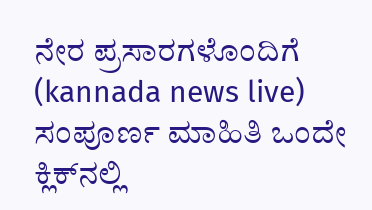ನೇರ ಪ್ರಸಾರಗಳೊಂದಿಗೆ (kannada news live) ಸಂಪೂರ್ಣ ಮಾಹಿತಿ ಒಂದೇ ಕ್ಲಿಕ್‌ನಲ್ಲಿ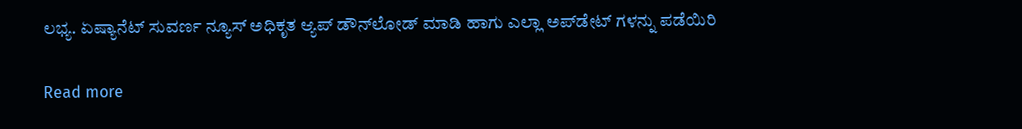ಲಭ್ಯ. ಏಷ್ಯಾನೆಟ್ ಸುವರ್ಣ ನ್ಯೂಸ್ ಅಧಿಕೃತ ಆ್ಯಪ್ ಡೌನ್‌ಲೋಡ್ ಮಾಡಿ ಹಾಗು ಎಲ್ಲಾ ಅಪ್‌ಡೇಟ್ ಗಳನ್ನು ಪಡೆಯಿರಿ

Read more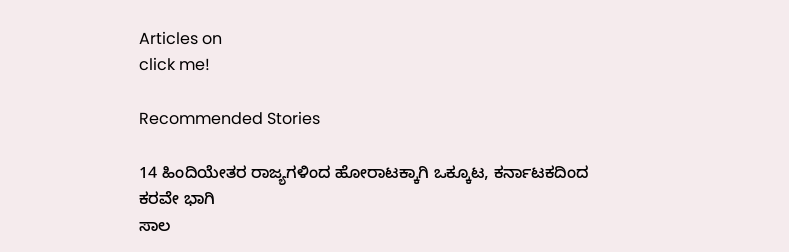Articles on
click me!

Recommended Stories

14 ಹಿಂದಿಯೇತರ ರಾಜ್ಯಗಳಿಂದ ಹೋರಾಟಕ್ಕಾಗಿ ಒಕ್ಕೂಟ, ಕರ್ನಾಟಕದಿಂದ ಕರವೇ ಭಾಗಿ
ಸಾಲ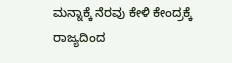ಮನ್ನಾಕ್ಕೆ ನೆರವು ಕೇಳಿ ಕೇಂದ್ರಕ್ಕೆ ರಾಜ್ಯದಿಂದ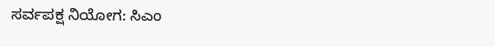ಸರ್ವಪಕ್ಷ ನಿಯೋಗ: ಸಿಎಂ